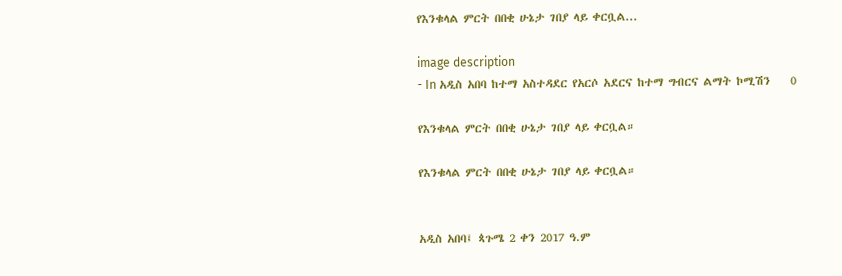የእንቁላል ምርት በበቂ ሁኔታ ገበያ ላይ ቀርቧል...

image description
- In አዲስ አበባ ከተማ አስተዳደር የአርሶ አደርና ከተማ ግብርና ልማት ኮሚሽን    0

የእንቁላል ምርት በበቂ ሁኔታ ገበያ ላይ ቀርቧል።

የእንቁላል ምርት በበቂ ሁኔታ ገበያ ላይ ቀርቧል።


አዲስ አበባ፤ ጳጉሜ 2 ቀን 2017 ዓ.ም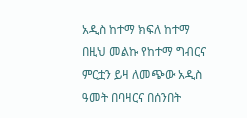አዲስ ከተማ ክፍለ ከተማ በዚህ መልኩ የከተማ ግብርና ምርቷን ይዛ ለመጭው አዲስ ዓመት በባዛርና በሰንበት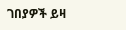ገበያዎች ይዛ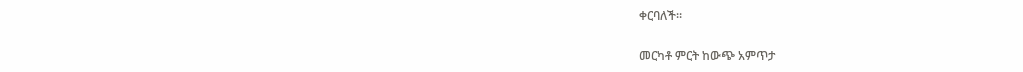ቀርባለች።

መርካቶ ምርት ከውጭ አምጥታ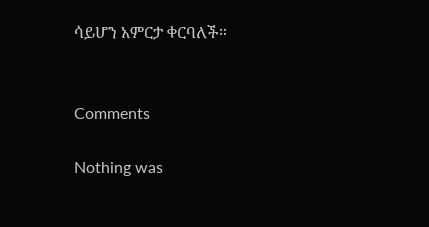ሳይሆን አምርታ ቀርባለች።


Comments

Nothing was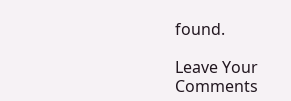found.

Leave Your Comments